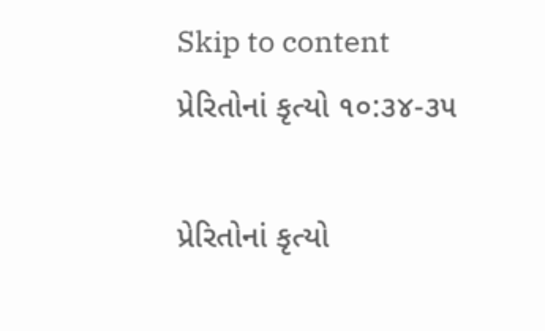Skip to content
પ્રેરિતોનાં કૃત્યો ૧૦:૩૪-૩૫

પ્રેરિતોનાં કૃત્યો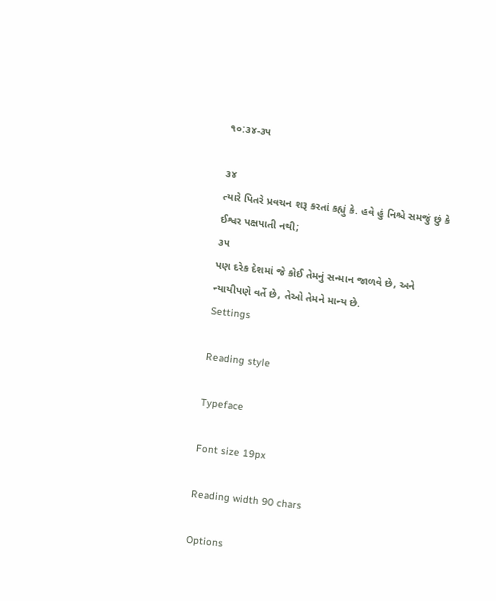૧૦:૩૪-૩૫

૩૪
ત્યારે પિતરે પ્રવચન શરૂ કરતાં કહ્યું કે. હવે હું નિશ્ચે સમજું છું કે ઈશ્વર પક્ષપાતી નથી;
૩૫
પણ દરેક દેશમાં જે કોઈ તેમનું સન્માન જાળવે છે, અને ન્યાયીપણે વર્તે છે, તેઓ તેમને માન્ય છે.
Settings

Reading style

Typeface

Font size 19px

Reading width 90 chars

Options